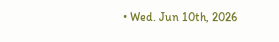• Wed. Jun 10th, 2026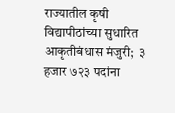राज्यातील कृषी विद्यापीठांच्या सुधारित आकृतीबंधास मंजुरी;  ३ हजार ७२३ पदांना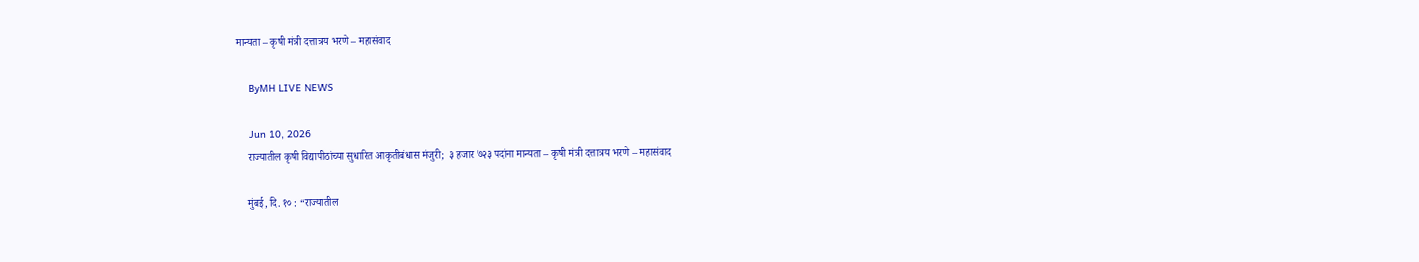मान्यता – कृषी मंत्री दत्तात्रय भरणे – महासंवाद

    ByMH LIVE NEWS

    Jun 10, 2026
    राज्यातील कृषी विद्यापीठांच्या सुधारित आकृतीबंधास मंजुरी;  ३ हजार ७२३ पदांना मान्यता – कृषी मंत्री दत्तात्रय भरणे – महासंवाद

    मुंबई, दि. १० : “राज्यातील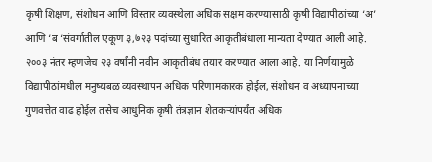कृषी शिक्षण, संशोधन आणि विस्तार व्यवस्थेला अधिक सक्षम करण्यासाठी कृषी विद्यापीठांच्या ‘अ’ आणि ‘ब ‘संवर्गातील एकूण ३,७२३ पदांच्या सुधारित आकृतीबंधाला मान्यता देण्यात आली आहे. २००३ नंतर म्हणजेच २३ वर्षांनी नवीन आकृतीबंध तयार करण्यात आला आहे. या निर्णयामुळे विद्यापीठांमधील मनुष्यबळ व्यवस्थापन अधिक परिणामकारक होईल, संशोधन व अध्यापनाच्या गुणवत्तेत वाढ होईल तसेच आधुनिक कृषी तंत्रज्ञान शेतकऱ्यांपर्यंत अधिक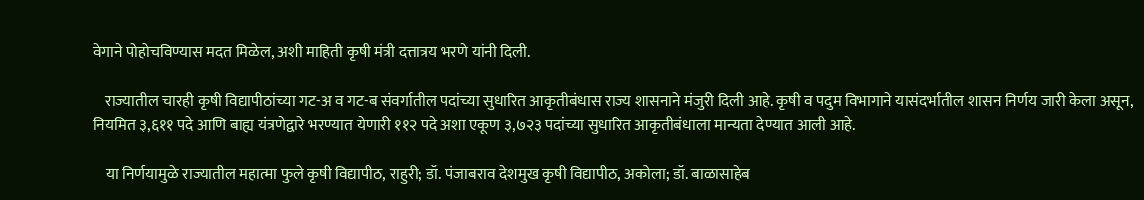वेगाने पोहोचविण्यास मदत मिळेल, अशी माहिती कृषी मंत्री दत्तात्रय भरणे यांनी दिली.

    राज्यातील चारही कृषी विद्यापीठांच्या गट-अ व गट-ब संवर्गातील पदांच्या सुधारित आकृतीबंधास राज्य शासनाने मंजुरी दिली आहे. कृषी व पदुम विभागाने यासंदर्भातील शासन निर्णय जारी केला असून, नियमित ३,६११ पदे आणि बाह्य यंत्रणेद्वारे भरण्यात येणारी ११२ पदे अशा एकूण ३,७२३ पदांच्या सुधारित आकृतीबंधाला मान्यता देण्यात आली आहे.

    या निर्णयामुळे राज्यातील महात्मा फुले कृषी विद्यापीठ, राहुरी; डॉ. पंजाबराव देशमुख कृषी विद्यापीठ, अकोला; डॉ. बाळासाहेब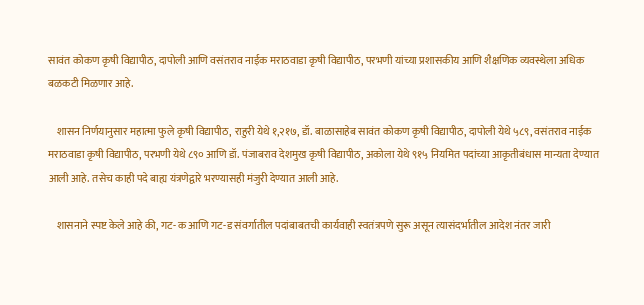सावंत कोकण कृषी विद्यापीठ, दापोली आणि वसंतराव नाईक मराठवाडा कृषी विद्यापीठ, परभणी यांच्या प्रशासकीय आणि शैक्षणिक व्यवस्थेला अधिक बळकटी मिळणार आहे.

    शासन निर्णयानुसार महात्मा फुले कृषी विद्यापीठ, राहुरी येथे १,२१७, डॉ. बाळासाहेब सावंत कोकण कृषी विद्यापीठ, दापोली येथे ५८९, वसंतराव नाईक मराठवाडा कृषी विद्यापीठ, परभणी येथे ८९० आणि डॉ. पंजाबराव देशमुख कृषी विद्यापीठ, अकोला येथे ९१५ नियमित पदांच्या आकृतीबंधास मान्यता देण्यात आली आहे. तसेच काही पदे बाह्य यंत्रणेद्वारे भरण्यासही मंजुरी देण्यात आली आहे.

    शासनाने स्पष्ट केले आहे की, गट-क आणि गट-ड संवर्गातील पदांबाबतची कार्यवाही स्वतंत्रपणे सुरू असून त्यासंदर्भातील आदेश नंतर जारी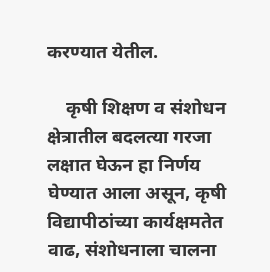करण्यात येतील.

    कृषी शिक्षण व संशोधन क्षेत्रातील बदलत्या गरजा लक्षात घेऊन हा निर्णय घेण्यात आला असून, कृषी विद्यापीठांच्या कार्यक्षमतेत वाढ, संशोधनाला चालना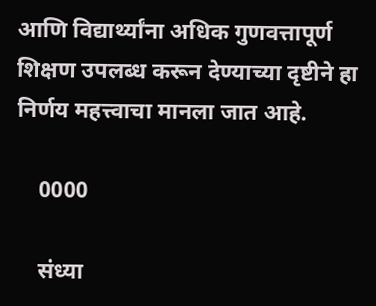आणि विद्यार्थ्यांना अधिक गुणवत्तापूर्ण शिक्षण उपलब्ध करून देण्याच्या दृष्टीने हा निर्णय महत्त्वाचा मानला जात आहे.

    0000

    संध्या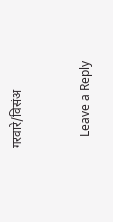गरवारे/विसंअ



    Leave a Reply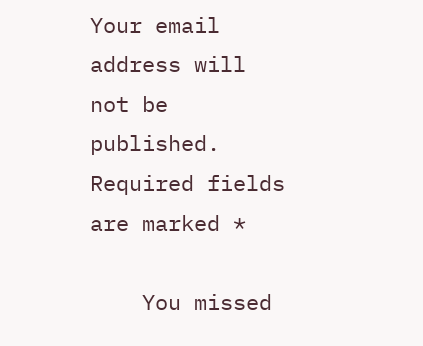Your email address will not be published. Required fields are marked *

    You missed